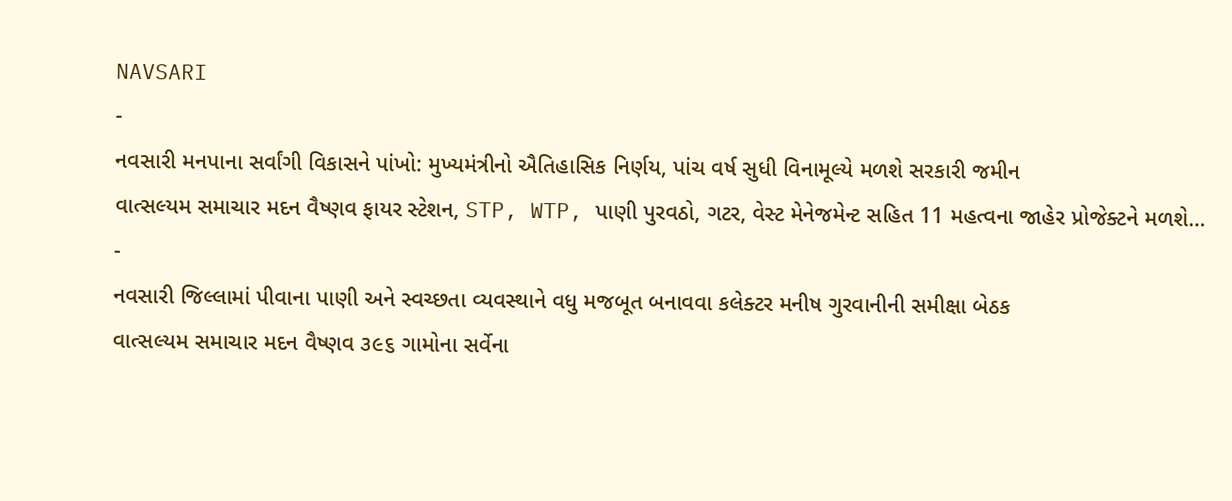NAVSARI
-
નવસારી મનપાના સર્વાંગી વિકાસને પાંખો: મુખ્યમંત્રીનો ઐતિહાસિક નિર્ણય, પાંચ વર્ષ સુધી વિનામૂલ્યે મળશે સરકારી જમીન
વાત્સલ્યમ સમાચાર મદન વૈષ્ણવ ફાયર સ્ટેશન, STP, WTP, પાણી પુરવઠો, ગટર, વેસ્ટ મેનેજમેન્ટ સહિત 11 મહત્વના જાહેર પ્રોજેક્ટને મળશે…
-
નવસારી જિલ્લામાં પીવાના પાણી અને સ્વચ્છતા વ્યવસ્થાને વધુ મજબૂત બનાવવા કલેક્ટર મનીષ ગુરવાનીની સમીક્ષા બેઠક
વાત્સલ્યમ સમાચાર મદન વૈષ્ણવ ૩૯૬ ગામોના સર્વેના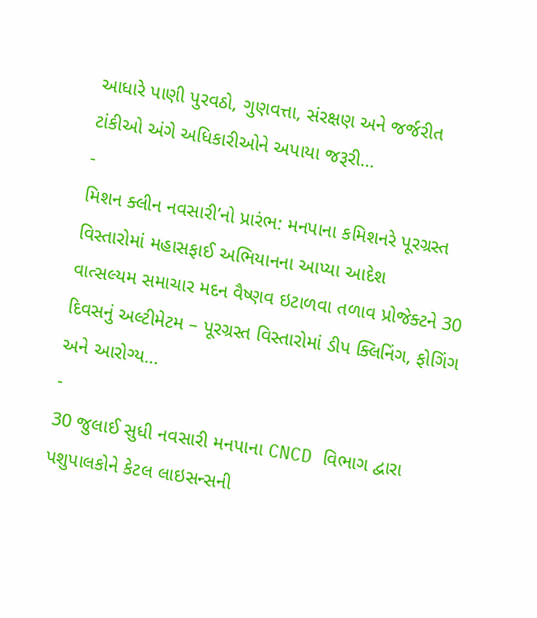આધારે પાણી પુરવઠો, ગુણવત્તા, સંરક્ષણ અને જર્જરીત ટાંકીઓ અંગે અધિકારીઓને અપાયા જરૂરી…
-
મિશન ક્લીન નવસારી’નો પ્રારંભ: મનપાના કમિશનરે પૂરગ્રસ્ત વિસ્તારોમાં મહાસફાઈ અભિયાનના આપ્યા આદેશ
વાત્સલ્યમ સમાચાર મદન વૈષ્ણવ ઇટાળવા તળાવ પ્રોજેક્ટને 30 દિવસનું અલ્ટીમેટમ – પૂરગ્રસ્ત વિસ્તારોમાં ડીપ ક્લિનિંગ, ફોગિંગ અને આરોગ્ય…
-
30 જુલાઈ સુધી નવસારી મનપાના CNCD વિભાગ દ્વારા પશુપાલકોને કેટલ લાઇસન્સની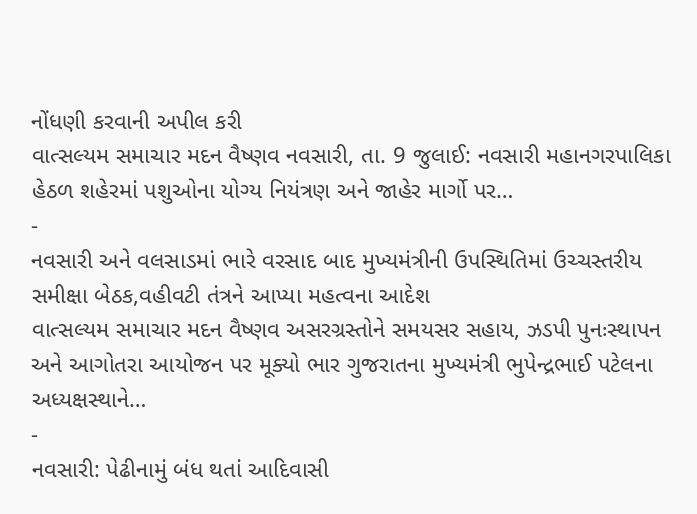નોંધણી કરવાની અપીલ કરી
વાત્સલ્યમ સમાચાર મદન વૈષ્ણવ નવસારી, તા. 9 જુલાઈ: નવસારી મહાનગરપાલિકા હેઠળ શહેરમાં પશુઓના યોગ્ય નિયંત્રણ અને જાહેર માર્ગો પર…
-
નવસારી અને વલસાડમાં ભારે વરસાદ બાદ મુખ્યમંત્રીની ઉપસ્થિતિમાં ઉચ્ચસ્તરીય સમીક્ષા બેઠક,વહીવટી તંત્રને આપ્યા મહત્વના આદેશ
વાત્સલ્યમ સમાચાર મદન વૈષ્ણવ અસરગ્રસ્તોને સમયસર સહાય, ઝડપી પુનઃસ્થાપન અને આગોતરા આયોજન પર મૂક્યો ભાર ગુજરાતના મુખ્યમંત્રી ભુપેન્દ્રભાઈ પટેલના અધ્યક્ષસ્થાને…
-
નવસારી: પેઢીનામું બંધ થતાં આદિવાસી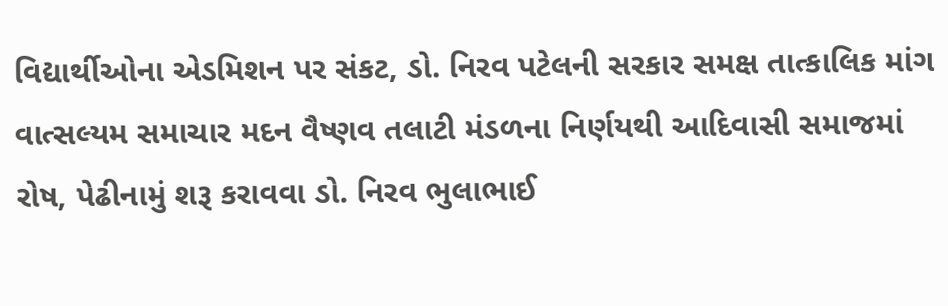વિદ્યાર્થીઓના એડમિશન પર સંકટ, ડો. નિરવ પટેલની સરકાર સમક્ષ તાત્કાલિક માંગ
વાત્સલ્યમ સમાચાર મદન વૈષ્ણવ તલાટી મંડળના નિર્ણયથી આદિવાસી સમાજમાં રોષ, પેઢીનામું શરૂ કરાવવા ડો. નિરવ ભુલાભાઈ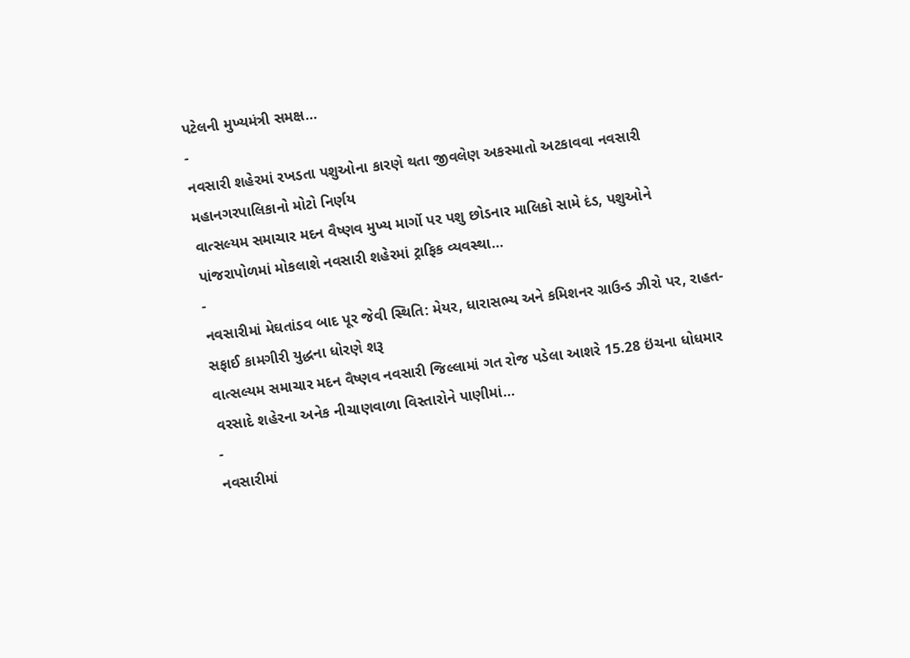પટેલની મુખ્યમંત્રી સમક્ષ…
-
નવસારી શહેરમાં રખડતા પશુઓના કારણે થતા જીવલેણ અકસ્માતો અટકાવવા નવસારી મહાનગરપાલિકાનો મોટો નિર્ણય
વાત્સલ્યમ સમાચાર મદન વૈષ્ણવ મુખ્ય માર્ગો પર પશુ છોડનાર માલિકો સામે દંડ, પશુઓને પાંજરાપોળમાં મોકલાશે નવસારી શહેરમાં ટ્રાફિક વ્યવસ્થા…
-
નવસારીમાં મેઘતાંડવ બાદ પૂર જેવી સ્થિતિ: મેયર, ધારાસભ્ય અને કમિશનર ગ્રાઉન્ડ ઝીરો પર, રાહત-સફાઈ કામગીરી યુદ્ધના ધોરણે શરૂ
વાત્સલ્યમ સમાચાર મદન વૈષ્ણવ નવસારી જિલ્લામાં ગત રોજ પડેલા આશરે 15.28 ઇંચના ધોધમાર વરસાદે શહેરના અનેક નીચાણવાળા વિસ્તારોને પાણીમાં…
-
નવસારીમાં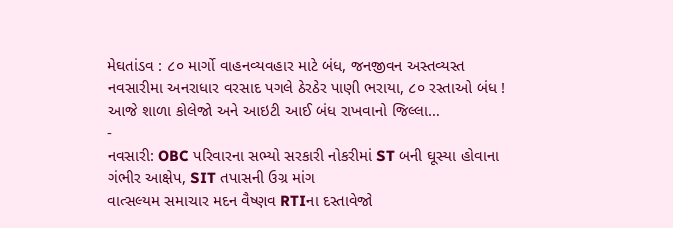મેઘતાંડવ : ૮૦ માર્ગો વાહનવ્યવહાર માટે બંધ, જનજીવન અસ્તવ્યસ્ત
નવસારીમા અનરાધાર વરસાદ પગલે ઠેરઠેર પાણી ભરાયા, ૮૦ રસ્તાઓ બંધ ! આજે શાળા કોલેજો અને આઇટી આઈ બંધ રાખવાનો જિલ્લા…
-
નવસારી: OBC પરિવારના સભ્યો સરકારી નોકરીમાં ST બની ઘૂસ્યા હોવાના ગંભીર આક્ષેપ, SIT તપાસની ઉગ્ર માંગ
વાત્સલ્યમ સમાચાર મદન વૈષ્ણવ RTIના દસ્તાવેજો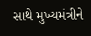સાથે મુખ્યમંત્રીને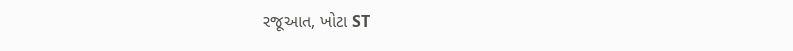રજૂઆત, ખોટા ST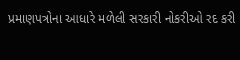પ્રમાણપત્રોના આધારે મળેલી સરકારી નોકરીઓ રદ કરી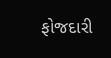ફોજદારી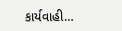કાર્યવાહી…